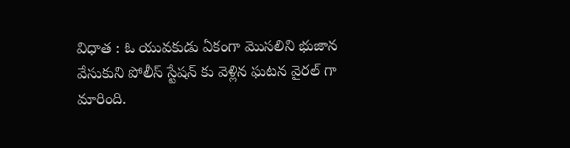విధాత : ఓ యువకుడు ఏకంగా మొసలిని భుజాన వేసుకుని పోలీస్ స్టేషన్ కు వెళ్లిన ఘటన వైరల్ గా మారింది.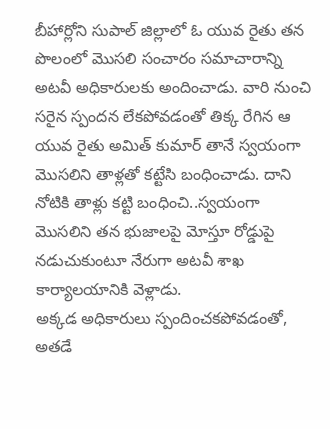బీహార్లోని సుపాల్ జిల్లాలో ఓ యువ రైతు తన పొలంలో మొసలి సంచారం సమాచారాన్ని అటవీ అధికారులకు అందించాడు. వారి నుంచి సరైన స్పందన లేకపోవడంతో తిక్క రేగిన ఆ యువ రైతు అమిత్ కుమార్ తానే స్వయంగా మొసలిని తాళ్లతో కట్టేసి బంధించాడు. దాని నోటికి తాళ్లు కట్టి బంధించి..స్వయంగా మొసలిని తన భుజాలపై మోస్తూ రోడ్డుపై నడుచుకుంటూ నేరుగా అటవీ శాఖ కార్యాలయానికి వెళ్లాడు.
అక్కడ అధికారులు స్పందించకపోవడంతో, అతడే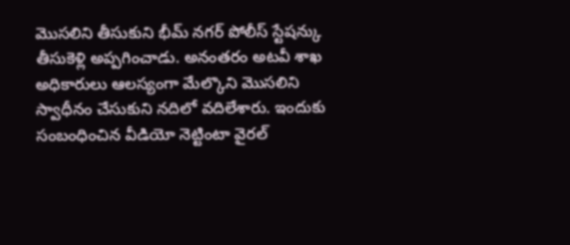మొసలిని తీసుకుని భీమ్ నగర్ పోలీస్ స్టేషన్కు తీసుకెళ్లి అప్పగించాడు. అనంతరం అటవీ శాఖ అధికారులు ఆలస్యంగా మేల్కొని మొసలిని స్వాధీనం చేసుకుని నదిలో వదిలేశారు. ఇందుకు సంబంధించిన వీడియో నెట్టింటా వైరల్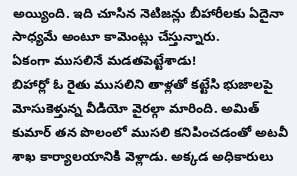అయ్యింది. ఇది చూసిన నెటిజన్లు బీహారీలకు ఏదైనా సాధ్యమే అంటూ కామెంట్లు చేస్తున్నారు.
ఏకంగా ముసలినే మడతపెట్టేశాడు!
బిహార్లో ఓ రైతు ముసలిని తాళ్లతో కట్టేసి భుజాలపై మోసుకెళ్తున్న వీడియో వైరల్గా మారింది. అమిత్ కుమార్ తన పొలంలో ముసలి కనిపించడంతో అటవీ శాఖ కార్యాలయానికి వెళ్లాడు. అక్కడ అధికారులు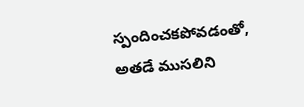స్పందించకపోవడంతో, అతడే ముసలిని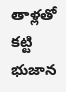తాళ్లతో కట్టి భుజాన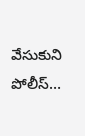వేసుకుని పోలీస్…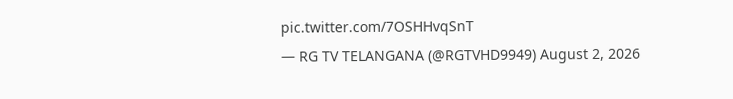pic.twitter.com/7OSHHvqSnT
— RG TV TELANGANA (@RGTVHD9949) August 2, 2026